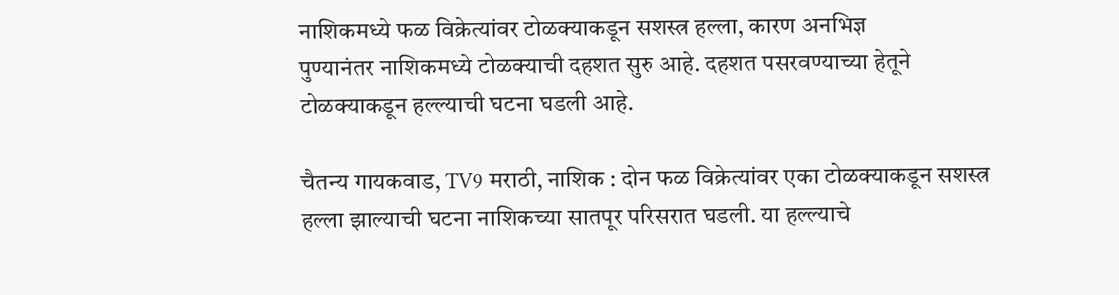नाशिकमध्ये फळ विक्रेत्यांवर टोळक्याकडून सशस्त्र हल्ला, कारण अनभिज्ञ
पुण्यानंतर नाशिकमध्ये टोळक्याची दहशत सुरु आहे. दहशत पसरवण्याच्या हेतूने टोळक्याकडून हल्ल्याची घटना घडली आहे.

चैतन्य गायकवाड, TV9 मराठी, नाशिक : दोन फळ विक्रेत्यांवर एका टोळक्याकडून सशस्त्र हल्ला झाल्याची घटना नाशिकच्या सातपूर परिसरात घडली. या हल्ल्याचे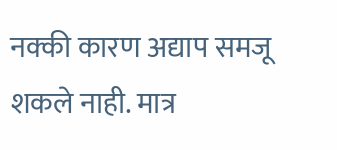नक्की कारण अद्याप समजू शकले नाही. मात्र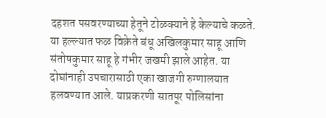दहशत पसवरण्याच्या हेतूने टोळक्याने हे केल्याचे कळते. या हल्ल्यात फळ विक्रेते बंधू अखिलकुमार साहू आणि संतोषकुमार साहू हे गंभीर जखमी झाले आहेत. या दोघांनाही उपचारासाठी एका खाजगी रुग्णालयात हलवण्यात आले. याप्रकरणी सातपूर पोलिसांना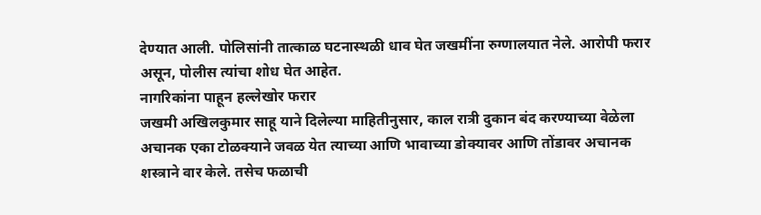देण्यात आली. पोलिसांनी तात्काळ घटनास्थळी धाव घेत जखमींना रुग्णालयात नेले. आरोपी फरार असून, पोलीस त्यांचा शोध घेत आहेत.
नागरिकांना पाहून हल्लेखोर फरार
जखमी अखिलकुमार साहू याने दिलेल्या माहितीनुसार, काल रात्री दुकान बंद करण्याच्या वेळेला अचानक एका टोळक्याने जवळ येत त्याच्या आणि भावाच्या डोक्यावर आणि तोंडावर अचानक शस्त्राने वार केले. तसेच फळाची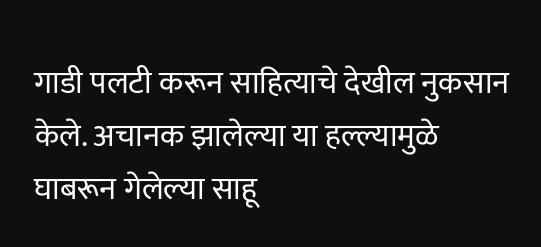गाडी पलटी करून साहित्याचे देखील नुकसान केले. अचानक झालेल्या या हल्ल्यामुळे घाबरून गेलेल्या साहू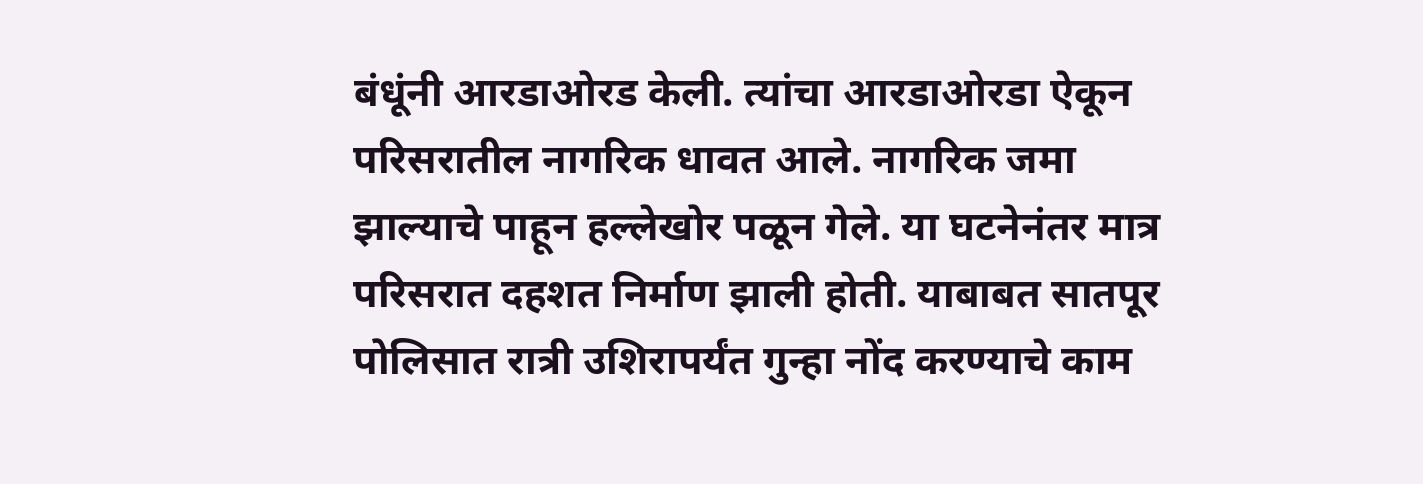बंधूंनी आरडाओरड केली. त्यांचा आरडाओरडा ऐकून परिसरातील नागरिक धावत आले. नागरिक जमा झाल्याचे पाहून हल्लेखोर पळून गेले. या घटनेनंतर मात्र परिसरात दहशत निर्माण झाली होती. याबाबत सातपूर पोलिसात रात्री उशिरापर्यंत गुन्हा नोंद करण्याचे काम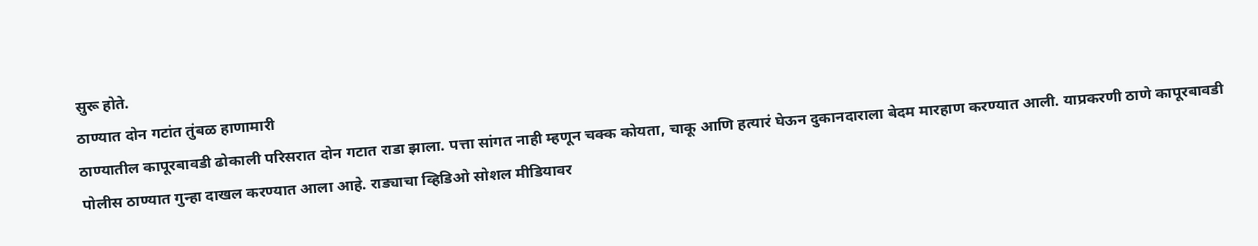सुरू होते.
ठाण्यात दोन गटांत तुंबळ हाणामारी
ठाण्यातील कापूरबावडी ढोकाली परिसरात दोन गटात राडा झाला. पत्ता सांगत नाही म्हणून चक्क कोयता, चाकू आणि हत्यारं घेऊन दुकानदाराला बेदम मारहाण करण्यात आली. याप्रकरणी ठाणे कापूरबावडी पोलीस ठाण्यात गुन्हा दाखल करण्यात आला आहे. राड्याचा व्हिडिओ सोशल मीडियावर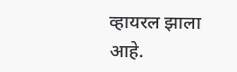व्हायरल झाला आहे.